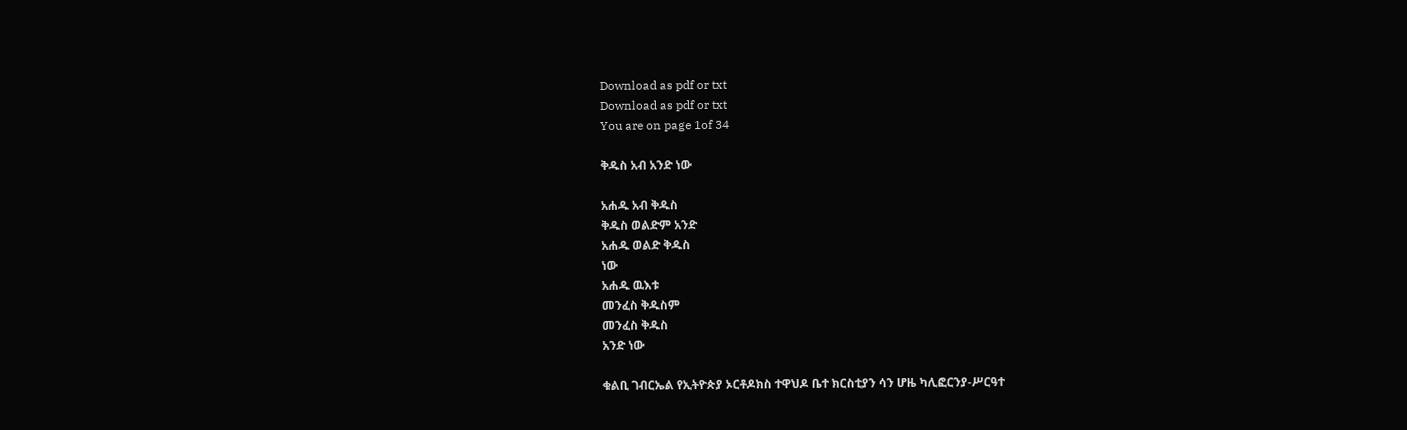Download as pdf or txt
Download as pdf or txt
You are on page 1of 34

ቅዱስ አብ አንድ ነው

አሐዱ አብ ቅዱስ
ቅዱስ ወልድም አንድ
አሐዱ ወልድ ቅዱስ
ነው
አሐዱ ዉእቱ
መንፈስ ቅዱስም
መንፈስ ቅዱስ
አንድ ነው

ቁልቢ ገብርኤል የኢትዮጵያ ኦርቶዶክስ ተዋህዶ ቤተ ክርስቲያን ሳን ሆዜ ካሊፎርንያ-ሥርዓተ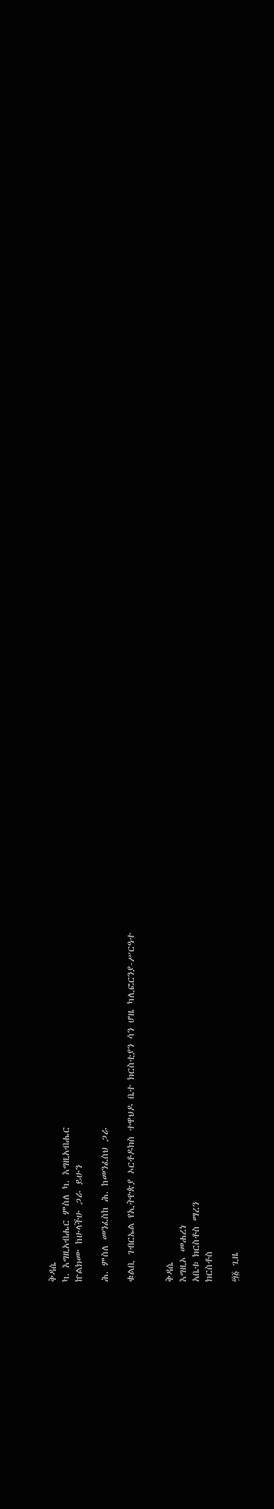ቅዳሴ
ካ. እግዚአብሔር ምስለ ካ. እግዚአብሔር
ኵልክሙ ከሁላችሁ ጋራ ይሁን

ሕ. ምስለ መንፈስከ ሕ. ከመንፈስህ ጋራ

ቁልቢ ገብርኤል የኢትዮጵያ ኦርቶዶክስ ተዋህዶ ቤተ ክርስቲያን ሳን ሆዜ ካሊፎርንያ-ሥርዓተ


ቅዳሴ
እግዚኦ መሐረነ
አቤቱ ክርስቶስ ማረን
ክርስቶስ

፵፩ ጊዜ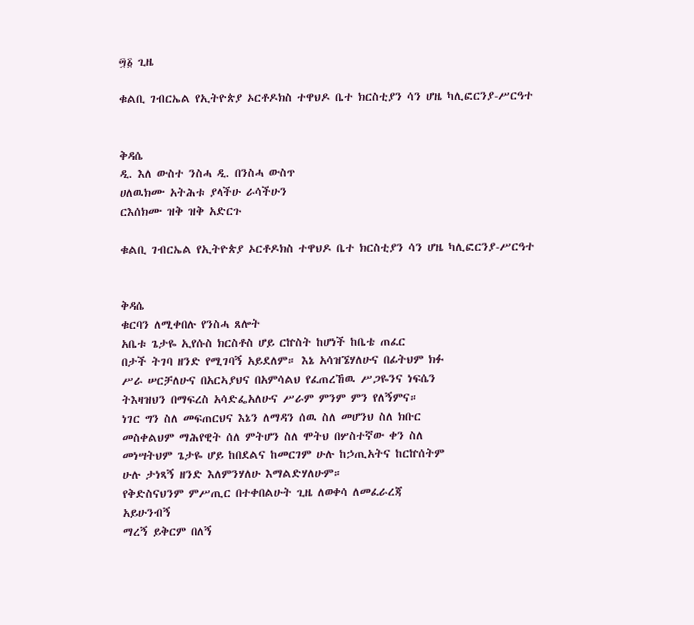፵፩ ጊዜ

ቁልቢ ገብርኤል የኢትዮጵያ ኦርቶዶክስ ተዋህዶ ቤተ ክርስቲያን ሳን ሆዜ ካሊፎርንያ-ሥርዓተ


ቅዳሴ
ዲ. እለ ውስተ ንስሓ ዲ. በንስሓ ውስጥ
ሀለዉክሙ አትሕቱ ያላችሁ ራሳችሁን
ርእሰክሙ ዝቅ ዝቅ አድርጉ

ቁልቢ ገብርኤል የኢትዮጵያ ኦርቶዶክስ ተዋህዶ ቤተ ክርስቲያን ሳን ሆዜ ካሊፎርንያ-ሥርዓተ


ቅዳሴ
ቁርባን ለሚቀበሉ የንስሓ ጸሎት
አቤቱ ጌታዬ ኢየሱስ ክርስቶስ ሆይ ርኵስት ከሆነች ከቤቴ ጠፈር
በታች ትገባ ዘንድ የሚገባኝ አይደለም። እኔ አሳዝኜሃለሁና በፊትህም ክፉ
ሥራ ሠርቻለሁና በአርኣያህና በአምሳልህ የፈጠረኸዉ ሥጋዬንና ነፍሴን
ትእዛዝህን በማፍረስ አሳድፌአለሁና ሥራም ምንም ምን የለኝምና።
ነገር ግን ስለ መፍጠርህና እኔን ለማዳን ሰዉ ስለ መሆንህ ስለ ክቡር
መስቀልህም ማሕየዊት ሰለ ምትሆን ስለ ሞትህ በሦስተኛው ቀን ስለ
መነሣትህም ጌታዬ ሆይ ከበደልና ከመርገም ሁሉ ከኃጢአትና ከርኵሰትም
ሁሉ ታነጻኝ ዘንድ እለምንሃለሁ እማልድሃለሁም።
የቅድስናህንም ምሥጢር በተቀበልሁት ጊዜ ለወቀሳ ለመፈራረጃ
አይሁንብኝ
ማረኝ ይቅርም በለኝ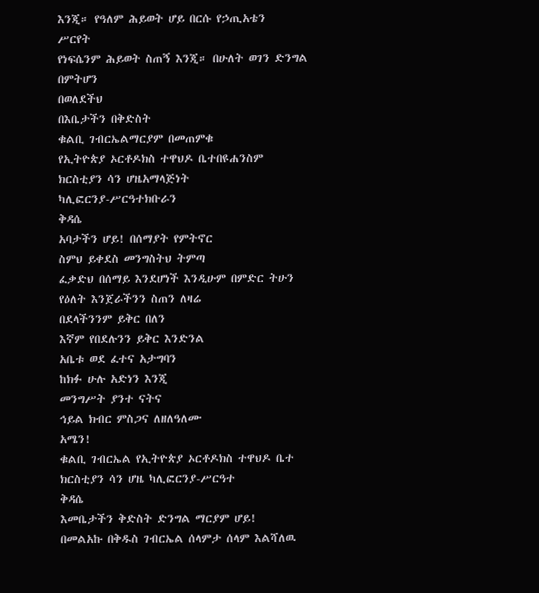እንጂ። የዓለም ሕይወት ሆይ በርሱ የኃጢአቴን
ሥርየት
የነፍሴንም ሕይወት ስጠኝ እንጂ። በሁለት ወገን ድንግል በምትሆን
በወለደችህ
በእቤታችን በቅድስት
ቁልቢ ገብርኤልማርያም በመጠምቁ
የኢትዮጵያ ኦርቶዶክስ ተዋህዶ ቤተበዩሐንስም
ክርስቲያን ሳን ሆዜአማላጅነት
ካሊፎርንያ-ሥርዓተክቡራን
ቅዳሴ
አባታችን ሆይ! በሰማያት የምትኖር
ስምህ ይቀደስ መንግስትህ ትምጣ
ፈቃድህ በሰማይ እንደሆነች እንዲሁም በምድር ትሁን
የዕለት እንጀራችንን ስጠን ለዛሬ
በደላችንንም ይቅር በለን
እኛም የበደሉንን ይቅር እንድንል
አቤቱ ወደ ፈተና አታግባን
ከክፉ ሁሉ አድነን እንጂ
መንግሥት ያንተ ናትና
ኅይል ክብር ምስጋና ለዘለዓለሙ
አሜን!
ቁልቢ ገብርኤል የኢትዮጵያ ኦርቶዶክስ ተዋህዶ ቤተ ክርስቲያን ሳን ሆዜ ካሊፎርንያ-ሥርዓተ
ቅዳሴ
እመቤታችን ቅድስት ድንግል ማርያም ሆይ!
በመልአኩ በቅዱስ ገብርኤል ሰላምታ ሰላም እልሻለዉ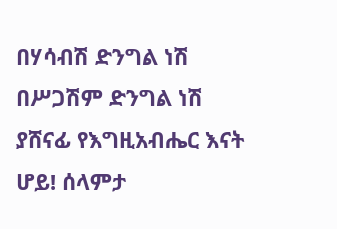በሃሳብሽ ድንግል ነሽ በሥጋሽም ድንግል ነሽ
ያሸናፊ የእግዚአብሔር እናት ሆይ! ሰላምታ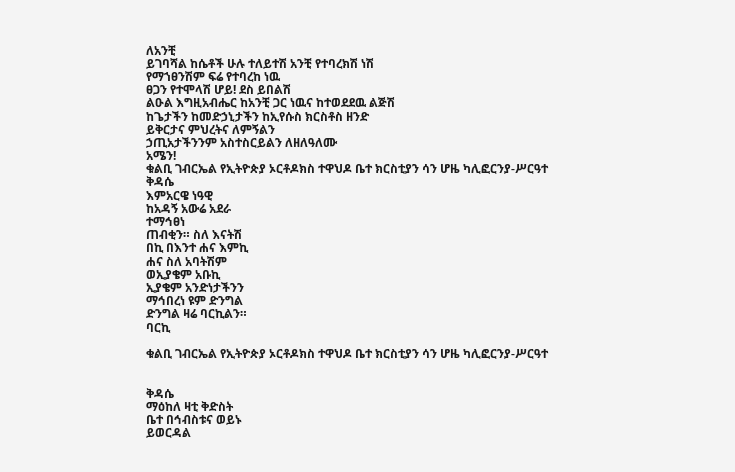ለአንቺ
ይገባሻል ከሴቶች ሁሉ ተለይተሽ አንቺ የተባረክሽ ነሽ
የማኀፀንሽም ፍሬ የተባረከ ነዉ
ፀጋን የተሞላሽ ሆይ! ደስ ይበልሽ
ልዑል እግዚአብሔር ከአንቺ ጋር ነዉና ከተወደደዉ ልጅሽ
ከጌታችን ከመድኃኒታችን ከኢየሱስ ክርስቶስ ዘንድ
ይቅርታና ምህረትና ለምኝልን
ኃጢአታችንንም አስተስርይልን ለዘለዓለሙ
አሜን!
ቁልቢ ገብርኤል የኢትዮጵያ ኦርቶዶክስ ተዋህዶ ቤተ ክርስቲያን ሳን ሆዜ ካሊፎርንያ-ሥርዓተ
ቅዳሴ
እምአርዌ ነዓዊ
ከአዳኝ አውሬ አደራ
ተማኅፀነ
ጠብቂን። ስለ እናትሽ
በኪ በእንተ ሐና እምኪ
ሐና ስለ አባትሽም
ወኢያቄም አቡኪ
ኢያቄም አንድነታችንን
ማኅበረነ ዩም ድንግል
ድንግል ዛሬ ባርኪልን።
ባርኪ

ቁልቢ ገብርኤል የኢትዮጵያ ኦርቶዶክስ ተዋህዶ ቤተ ክርስቲያን ሳን ሆዜ ካሊፎርንያ-ሥርዓተ


ቅዳሴ
ማዕከለ ዛቲ ቅድስት
ቤተ በኅብስቱና ወይኑ
ይወርዳል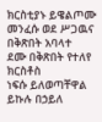ክርስቲያኑ ይዌልጦሙ
መንፈሱ ወደ ሥጋዉና
በቅጽበት አባላተ
ደሙ በቅጽበት የተለየ
ክርስቶስ
ነፍሱ ይለወጣቸዋል
ይኩሉ በኃይለ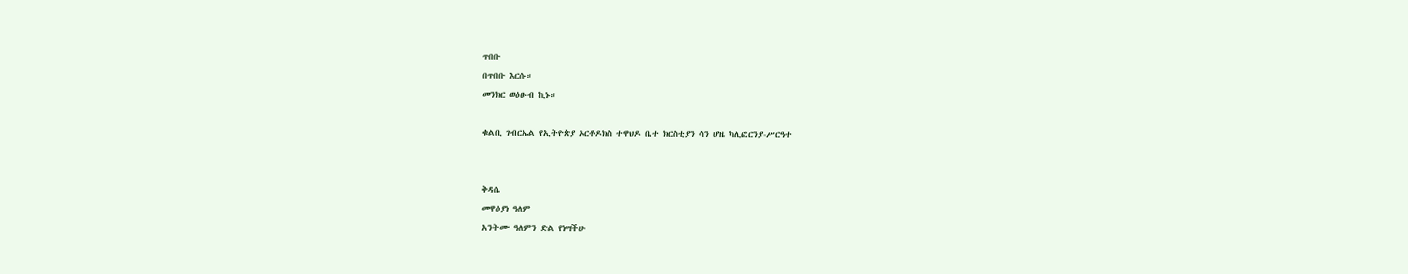ጥበቡ
በጥበቡ እርሱ።
መንክር ወዕፁብ ኪኑ።

ቁልቢ ገብርኤል የኢትዮጵያ ኦርቶዶክስ ተዋህዶ ቤተ ክርስቲያን ሳን ሆዜ ካሊፎርንያ-ሥርዓተ


ቅዳሴ
መዋዕያነ ዓለም
አንትሙ ዓለምን ድል የነሣችሁ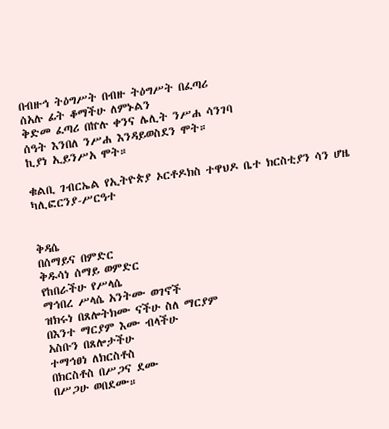በብዙኅ ትዕግሥት በብዙ ትዕግሥት በፈጣሪ
ሰአሉ ፊት ቆማችሁ ለምኑልን
ቅድመ ፈጣሪ በኵሉ ቀንና ሌሊት ንሥሐ ሳንገባ
ሰዓት እንበለ ንሥሐ እንዳይወስደን ሞት።
ኪያነ ኢይንሥአ ሞት።

ቁልቢ ገብርኤል የኢትዮጵያ ኦርቶዶክስ ተዋህዶ ቤተ ክርስቲያን ሳን ሆዜ ካሊፎርንያ-ሥርዓተ


ቅዳሴ
በሰማይና በምድር
ቅዱሳነ ሰማይ ወምድር
የከበራችሁ የሥላሴ
ማኅበረ ሥላሴ አንትሙ ወገኖች
ዝክሩነ በጸሎትክሙ ናችሁ ስለ ማርያም
በእንተ ማርያም እሙ ብላችሁ
አስቡን በጸሎታችሁ
ተማኅፀነ ለክርስቶስ
በክርስቶስ በሥጋና ደሙ
በሥጋሁ ወበደሙ።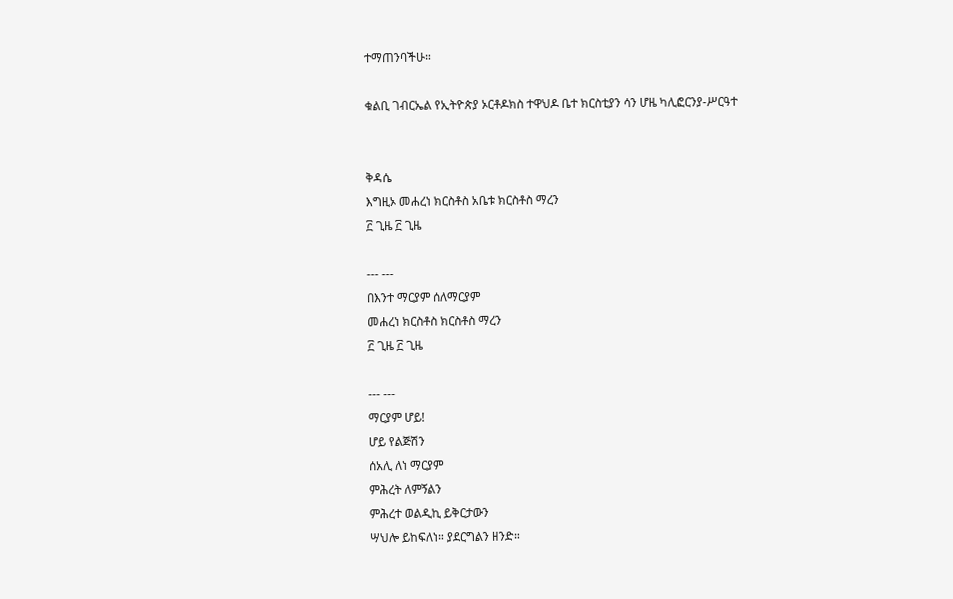ተማጠንባችሁ።

ቁልቢ ገብርኤል የኢትዮጵያ ኦርቶዶክስ ተዋህዶ ቤተ ክርስቲያን ሳን ሆዜ ካሊፎርንያ-ሥርዓተ


ቅዳሴ
እግዚኦ መሐረነ ክርስቶስ አቤቱ ክርስቶስ ማረን
፫ ጊዜ ፫ ጊዜ

--- ---
በእንተ ማርያም ሰለማርያም
መሐረነ ክርስቶስ ክርስቶስ ማረን
፫ ጊዜ ፫ ጊዜ

--- ---
ማርያም ሆይ!
ሆይ የልጅሽን
ሰአሊ ለነ ማርያም
ምሕረት ለምኝልን
ምሕረተ ወልዲኪ ይቅርታውን
ሣህሎ ይከፍለነ። ያደርግልን ዘንድ።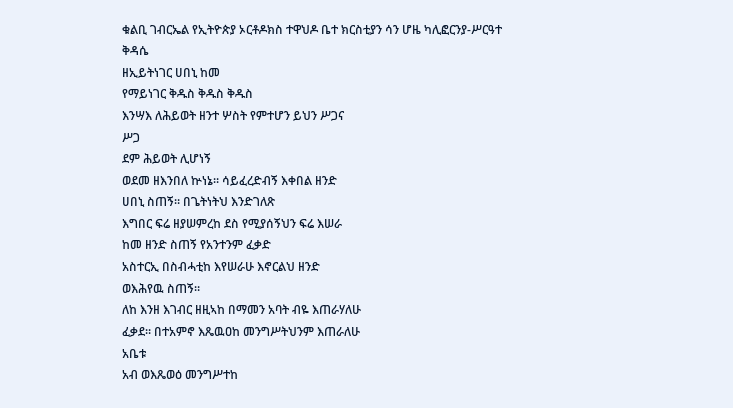ቁልቢ ገብርኤል የኢትዮጵያ ኦርቶዶክስ ተዋህዶ ቤተ ክርስቲያን ሳን ሆዜ ካሊፎርንያ-ሥርዓተ
ቅዳሴ
ዘኢይትነገር ሀበኒ ከመ
የማይነገር ቅዱስ ቅዱስ ቅዱስ
እንሣእ ለሕይወት ዘንተ ሦስት የምተሆን ይህን ሥጋና
ሥጋ
ደም ሕይወት ሊሆነኝ
ወደመ ዘእንበለ ኵነኔ። ሳይፈረድብኝ እቀበል ዘንድ
ሀበኒ ስጠኝ። በጌትነትህ እንድገለጽ
እግበር ፍሬ ዘያሠምረከ ደስ የሚያሰኝህን ፍሬ እሠራ
ከመ ዘንድ ስጠኝ የአንተንም ፈቃድ
አስተርኢ በስብሓቲከ እየሠራሁ እኖርልህ ዘንድ
ወእሕየዉ ስጠኝ።
ለከ እንዘ እገብር ዘዚኣከ በማመን አባት ብዬ እጠራሃለሁ
ፈቃደ። በተአምኖ እጼዉዐከ መንግሥትህንም እጠራለሁ
አቤቱ
አብ ወእጼወዕ መንግሥተከ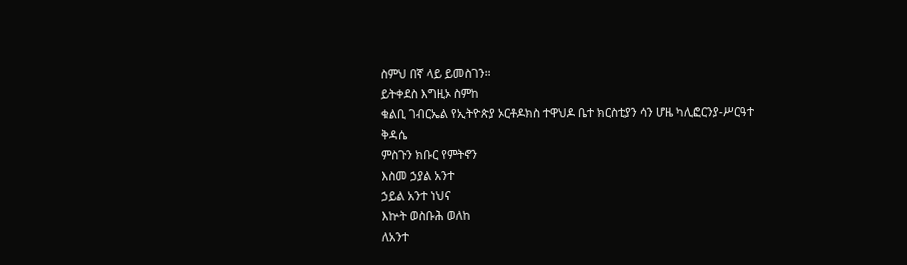ስምህ በኛ ላይ ይመስገን።
ይትቀደስ እግዚኦ ስምከ
ቁልቢ ገብርኤል የኢትዮጵያ ኦርቶዶክስ ተዋህዶ ቤተ ክርስቲያን ሳን ሆዜ ካሊፎርንያ-ሥርዓተ
ቅዳሴ
ምስጉን ክቡር የምትኖን
እስመ ኃያል አንተ
ኃይል አንተ ነህና
እኵት ወስቡሕ ወለከ
ለአንተ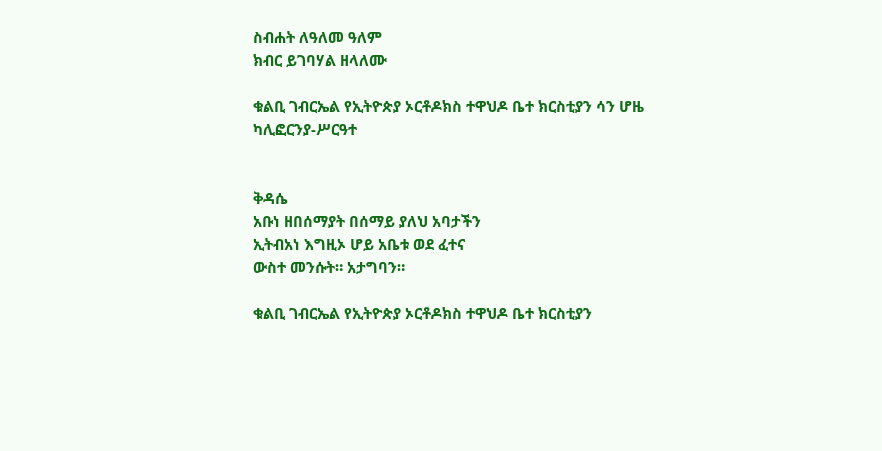ስብሐት ለዓለመ ዓለም
ክብር ይገባሃል ዘላለሙ

ቁልቢ ገብርኤል የኢትዮጵያ ኦርቶዶክስ ተዋህዶ ቤተ ክርስቲያን ሳን ሆዜ ካሊፎርንያ-ሥርዓተ


ቅዳሴ
አቡነ ዘበሰማያት በሰማይ ያለህ አባታችን
ኢትብአነ እግዚኦ ሆይ አቤቱ ወደ ፈተና
ውስተ መንሱት። አታግባን።

ቁልቢ ገብርኤል የኢትዮጵያ ኦርቶዶክስ ተዋህዶ ቤተ ክርስቲያን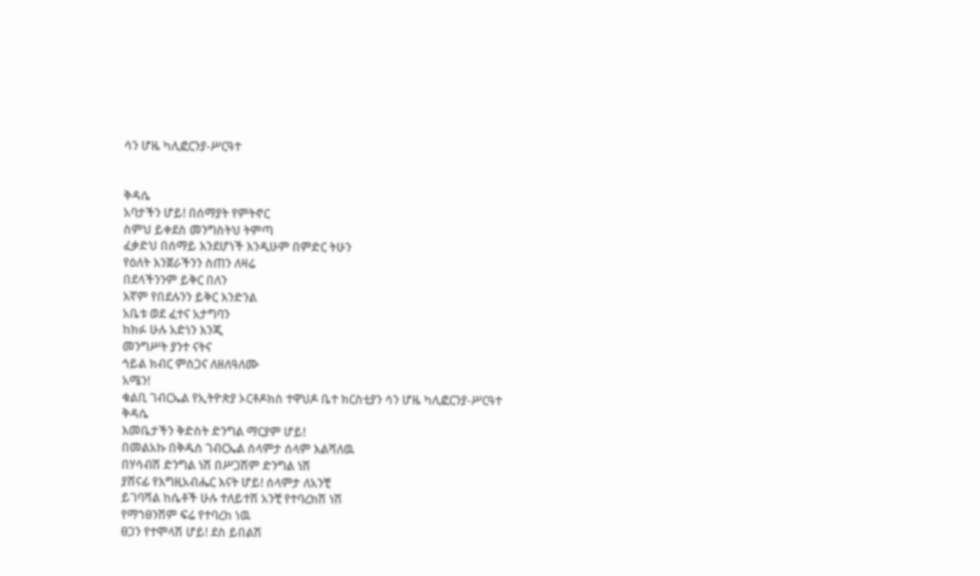ሳን ሆዜ ካሊፎርንያ-ሥርዓተ


ቅዳሴ
አባታችን ሆይ! በሰማያት የምትኖር
ስምህ ይቀደስ መንግስትህ ትምጣ
ፈቃድህ በሰማይ እንደሆነች እንዲሁም በምድር ትሁን
የዕለት እንጀራችንን ስጠን ለዛሬ
በደላችንንም ይቅር በለን
እኛም የበደሉንን ይቅር እንድንል
አቤቱ ወደ ፈተና አታግባን
ከክፉ ሁሉ አድነን እንጂ
መንግሥት ያንተ ናትና
ኅይል ክብር ምስጋና ለዘለዓለሙ
አሜን!
ቁልቢ ገብርኤል የኢትዮጵያ ኦርቶዶክስ ተዋህዶ ቤተ ክርስቲያን ሳን ሆዜ ካሊፎርንያ-ሥርዓተ
ቅዳሴ
እመቤታችን ቅድስት ድንግል ማርያም ሆይ!
በመልአኩ በቅዱስ ገብርኤል ሰላምታ ሰላም እልሻለዉ
በሃሳብሽ ድንግል ነሽ በሥጋሽም ድንግል ነሽ
ያሸናፊ የእግዚአብሔር እናት ሆይ! ሰላምታ ለአንቺ
ይገባሻል ከሴቶች ሁሉ ተለይተሽ አንቺ የተባረክሽ ነሽ
የማኀፀንሽም ፍሬ የተባረከ ነዉ
ፀጋን የተሞላሽ ሆይ! ደስ ይበልሽ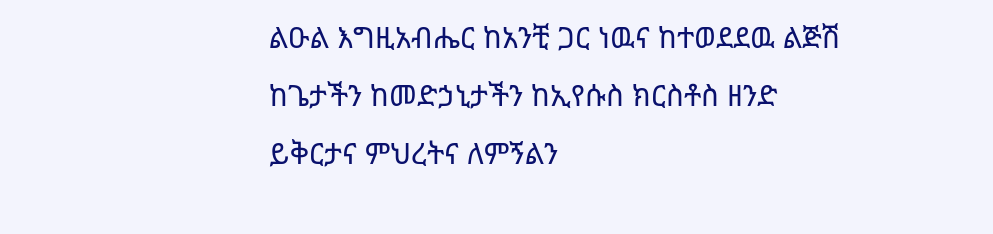ልዑል እግዚአብሔር ከአንቺ ጋር ነዉና ከተወደደዉ ልጅሽ
ከጌታችን ከመድኃኒታችን ከኢየሱስ ክርስቶስ ዘንድ
ይቅርታና ምህረትና ለምኝልን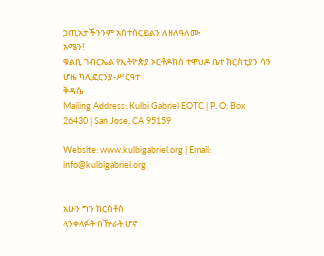ኃጢአታችንንም አስተስርይልን ለዘለዓለሙ
አሜን!
ቁልቢ ገብርኤል የኢትዮጵያ ኦርቶዶክስ ተዋህዶ ቤተ ክርስቲያን ሳን ሆዜ ካሊፎርንያ-ሥርዓተ
ቅዳሴ
Mailing Address: Kulbi Gabriel EOTC | P. O. Box 26430 | San Jose, CA 95159

Website: www.kulbigabriel.org | Email: info@kulbigabriel.org


አሁን ግን ክርስቶስ
ላንቀላፉት በዅራት ሆኖ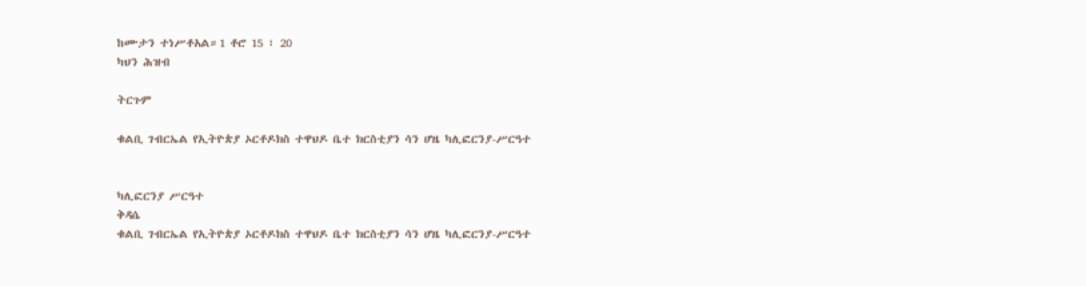ከሙታን ተነሥቶአል።1 ቶሮ 15 ፣ 20
ካህን ሕዝብ

ትርጉም

ቁልቢ ገብርኤል የኢትዮጵያ ኦርቶዶክስ ተዋህዶ ቤተ ክርስቲያን ሳን ሆዜ ካሊፎርንያ-ሥርዓተ


ካሊፎርንያ ሥርዓተ
ቅዳሴ
ቁልቢ ገብርኤል የኢትዮጵያ ኦርቶዶክስ ተዋህዶ ቤተ ክርስቲያን ሳን ሆዜ ካሊፎርንያ-ሥርዓተ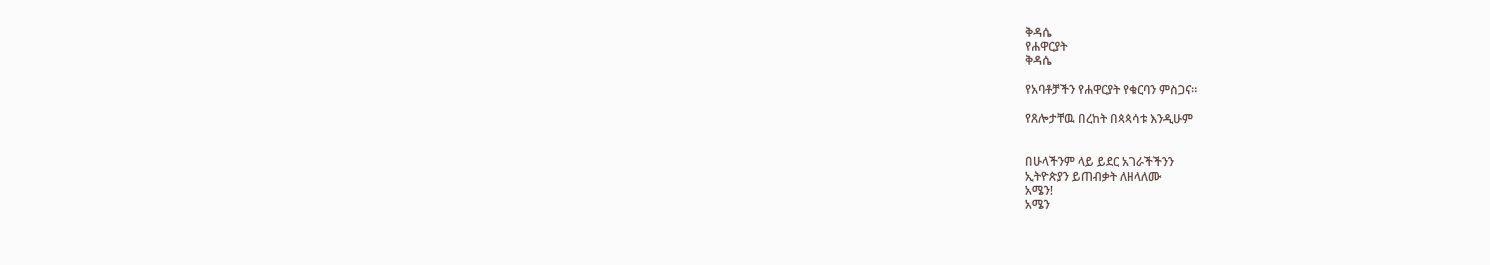ቅዳሴ
የሐዋርያት
ቅዳሴ

የአባቶቻችን የሐዋርያት የቁርባን ምስጋና።

የጸሎታቸዉ በረከት በጳጳሳቱ እንዲሁም


በሁላችንም ላይ ይደር አገራችችንን
ኢትዮጵያን ይጠብቃት ለዘላለሙ
አሜን!
አሜን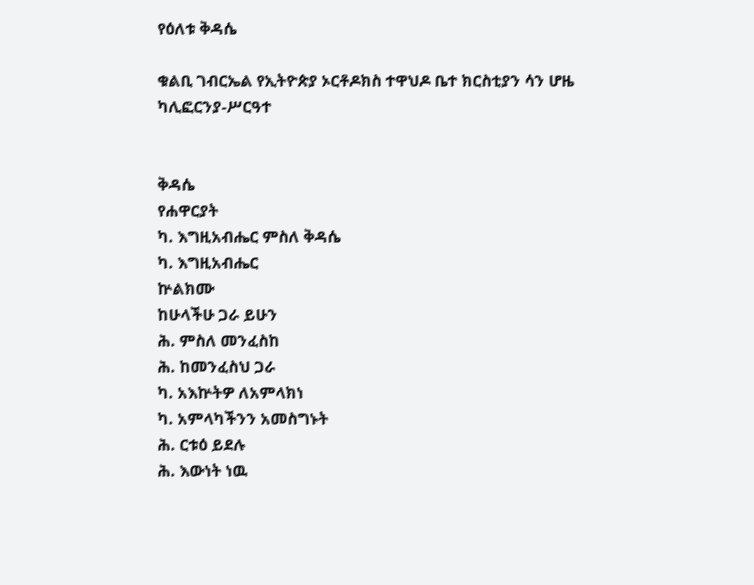የዕለቱ ቅዳሴ

ቁልቢ ገብርኤል የኢትዮጵያ ኦርቶዶክስ ተዋህዶ ቤተ ክርስቲያን ሳን ሆዜ ካሊፎርንያ-ሥርዓተ


ቅዳሴ
የሐዋርያት
ካ. እግዚአብሔር ምስለ ቅዳሴ
ካ. እግዚአብሔር
ኵልክሙ
ከሁላችሁ ጋራ ይሁን
ሕ. ምስለ መንፈስከ
ሕ. ከመንፈስህ ጋራ
ካ. አእኵትዎ ለአምላክነ
ካ. አምላካችንን አመስግኑት
ሕ. ርቱዕ ይደሉ
ሕ. እውነት ነዉ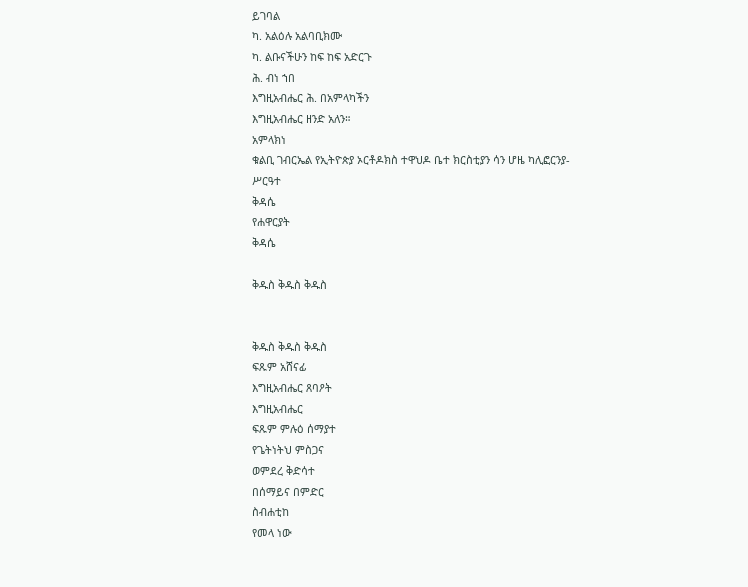ይገባል
ካ. አልዕሉ አልባቢክሙ
ካ. ልቡናችሁን ከፍ ከፍ አድርጉ
ሕ. ብነ ኀበ
እግዚአብሔር ሕ. በአምላካችን
እግዚአብሔር ዘንድ አለን።
አምላክነ
ቁልቢ ገብርኤል የኢትዮጵያ ኦርቶዶክስ ተዋህዶ ቤተ ክርስቲያን ሳን ሆዜ ካሊፎርንያ-ሥርዓተ
ቅዳሴ
የሐዋርያት
ቅዳሴ

ቅዱስ ቅዱስ ቅዱስ


ቅዱስ ቅዱስ ቅዱስ
ፍጹም አሸናፊ
እግዚአብሔር ጸባዖት
እግዚአብሔር
ፍጹም ምሉዕ ሰማያተ
የጌትነትህ ምስጋና
ወምደረ ቅድሳተ
በሰማይና በምድር
ስብሐቲከ
የመላ ነው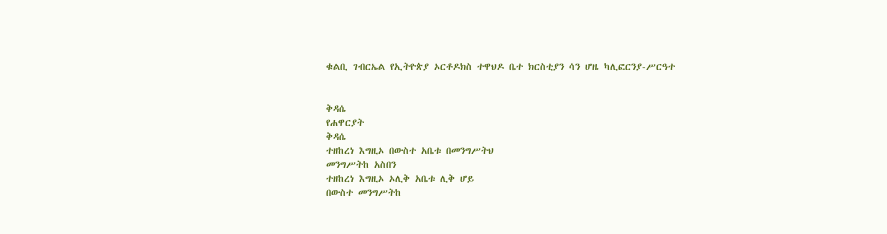ቁልቢ ገብርኤል የኢትዮጵያ ኦርቶዶክስ ተዋህዶ ቤተ ክርስቲያን ሳን ሆዜ ካሊፎርንያ-ሥርዓተ


ቅዳሴ
የሐዋርያት
ቅዳሴ
ተዘከረነ እግዚኦ በውስተ አቤቱ በመንግሥትህ
መንግሥትከ አስበን
ተዘከረነ እግዚኦ ኦሊቅ አቤቱ ሊቅ ሆይ
በውስተ መንግሥትከ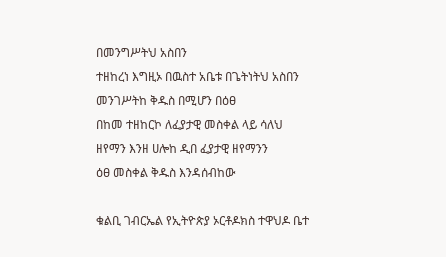በመንግሥትህ አስበን
ተዘከረነ እግዚኦ በዉስተ አቤቱ በጌትነትህ አስበን
መንገሥትከ ቅዱስ በሚሆን በዕፀ
በከመ ተዘከርኮ ለፈያታዊ መስቀል ላይ ሳለህ
ዘየማን እንዘ ሀሎከ ዲበ ፈያታዊ ዘየማንን
ዕፀ መስቀል ቅዱስ እንዳሰብከው

ቁልቢ ገብርኤል የኢትዮጵያ ኦርቶዶክስ ተዋህዶ ቤተ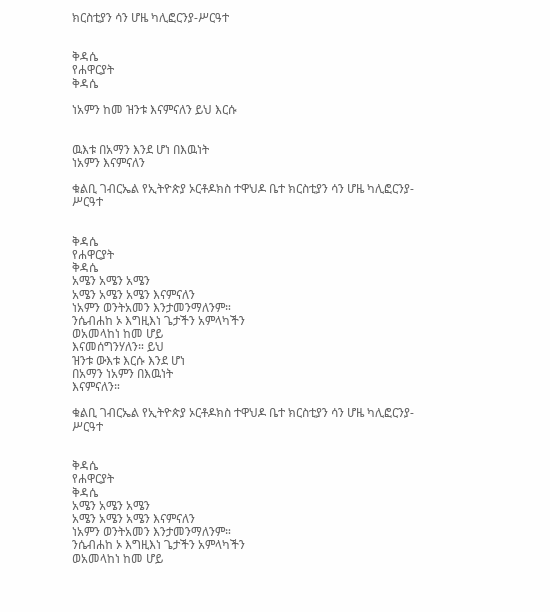ክርስቲያን ሳን ሆዜ ካሊፎርንያ-ሥርዓተ


ቅዳሴ
የሐዋርያት
ቅዳሴ

ነአምን ከመ ዝንቱ እናምናለን ይህ እርሱ


ዉእቱ በአማን እንደ ሆነ በእዉነት
ነአምን እናምናለን

ቁልቢ ገብርኤል የኢትዮጵያ ኦርቶዶክስ ተዋህዶ ቤተ ክርስቲያን ሳን ሆዜ ካሊፎርንያ-ሥርዓተ


ቅዳሴ
የሐዋርያት
ቅዳሴ
አሜን አሜን አሜን
አሜን አሜን አሜን እናምናለን
ነአምን ወንትአመን እንታመንማለንም።
ንሴብሐከ ኦ እግዚእነ ጌታችን አምላካችን
ወአመላከነ ከመ ሆይ
እናመሰግንሃለን። ይህ
ዝንቱ ውእቱ እርሱ እንደ ሆነ
በአማን ነአምን በእዉነት
እናምናለን።

ቁልቢ ገብርኤል የኢትዮጵያ ኦርቶዶክስ ተዋህዶ ቤተ ክርስቲያን ሳን ሆዜ ካሊፎርንያ-ሥርዓተ


ቅዳሴ
የሐዋርያት
ቅዳሴ
አሜን አሜን አሜን
አሜን አሜን አሜን እናምናለን
ነአምን ወንትአመን እንታመንማለንም።
ንሴብሐከ ኦ እግዚእነ ጌታችን አምላካችን
ወአመላከነ ከመ ሆይ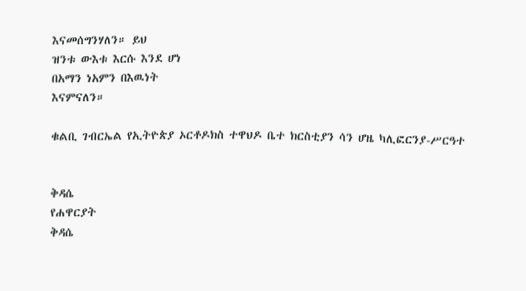እናመሰግንሃለን። ይህ
ዝንቱ ውእቱ እርሱ እንደ ሆነ
በአማን ነአምን በእዉነት
እናምናለን።

ቁልቢ ገብርኤል የኢትዮጵያ ኦርቶዶክስ ተዋህዶ ቤተ ክርስቲያን ሳን ሆዜ ካሊፎርንያ-ሥርዓተ


ቅዳሴ
የሐዋርያት
ቅዳሴ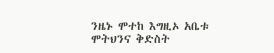ንዜኑ ሞተከ እግዚኦ አቤቱ ሞትህንና ቅድስት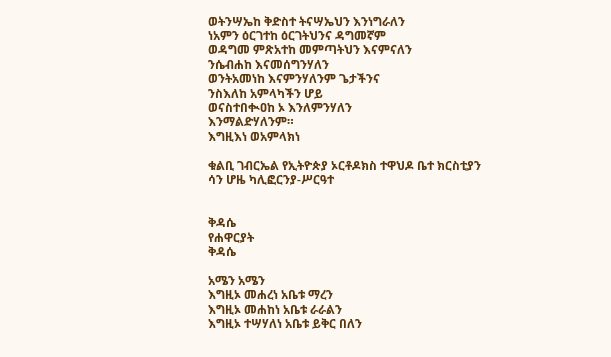ወትንሣኤከ ቅድስተ ትናሣኤህን እንነግራለን
ነአምን ዕርገተከ ዕርገትህንና ዳግመኛም
ወዳግመ ምጽአተከ መምጣትህን እናምናለን
ንሴብሐከ እናመሰግንሃለን
ወንትአመነከ እናምንሃለንም ጌታችንና
ንስእለከ አምላካችን ሆይ
ወናስተበቊዐከ ኦ እንለምንሃለን
እንማልድሃለንም።
እግዚእነ ወአምላክነ

ቁልቢ ገብርኤል የኢትዮጵያ ኦርቶዶክስ ተዋህዶ ቤተ ክርስቲያን ሳን ሆዜ ካሊፎርንያ-ሥርዓተ


ቅዳሴ
የሐዋርያት
ቅዳሴ

አሜን አሜን
እግዚኦ መሐረነ አቤቱ ማረን
እግዚኦ መሐከነ አቤቱ ራራልን
እግዚኦ ተሣሃለነ አቤቱ ይቅር በለን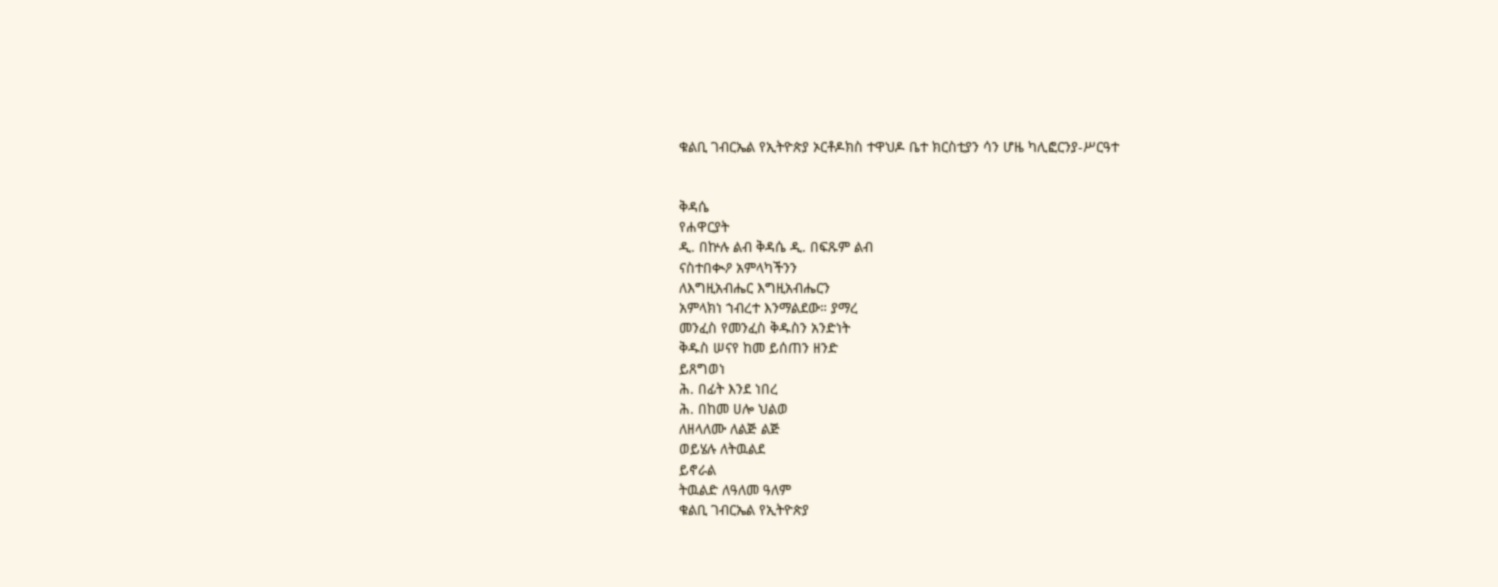ቁልቢ ገብርኤል የኢትዮጵያ ኦርቶዶክስ ተዋህዶ ቤተ ክርስቲያን ሳን ሆዜ ካሊፎርንያ-ሥርዓተ


ቅዳሴ
የሐዋርያት
ዲ. በኵሉ ልብ ቅዳሴ ዲ. በፍጹም ልብ
ናስተበቊዖ አምላካችንን
ለእግዚአብሔር እግዚአብሔርን
አምላክነ ኀብረተ እንማልደው። ያማረ
መንፈስ የመንፈስ ቅዱስን አንድነት
ቅዱስ ሠናየ ከመ ይሰጠን ዘንድ
ይጸግወነ
ሕ. በፊት እንደ ነበረ
ሕ. በከመ ሀሎ ህልወ
ለዘላለሙ ለልጅ ልጅ
ወይሄሉ ለትዉልደ
ይኖራል
ትዉልድ ለዓለመ ዓለም
ቁልቢ ገብርኤል የኢትዮጵያ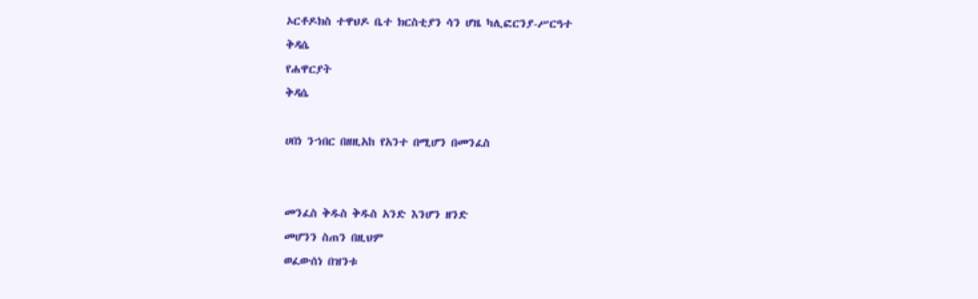ኦርቶዶክስ ተዋህዶ ቤተ ክርስቲያን ሳን ሆዜ ካሊፎርንያ-ሥርዓተ
ቅዳሴ
የሐዋርያት
ቅዳሴ

ሀበነ ንኀበር በዘዚአከ የአንተ በሚሆን በመንፈስ


መንፈስ ቅዱስ ቅዱስ አንድ እንሆን ዘንድ
መሆንን ስጠን በዚህም
ወፈውሰነ በዝንቱ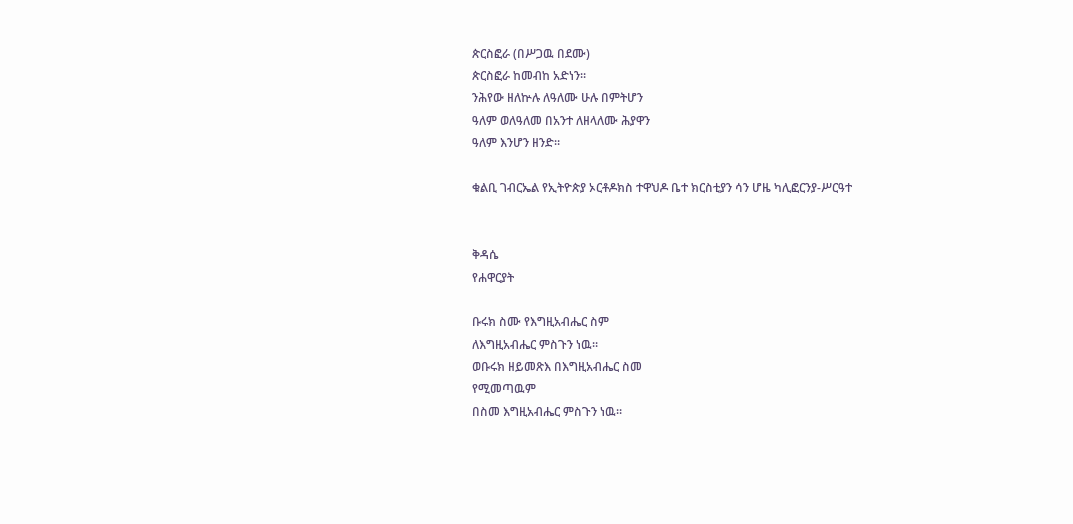ጵርስፎራ (በሥጋዉ በደሙ)
ጵርስፎራ ከመብከ አድነን።
ንሕየው ዘለኵሉ ለዓለሙ ሁሉ በምትሆን
ዓለም ወለዓለመ በአንተ ለዘላለሙ ሕያዋን
ዓለም እንሆን ዘንድ።

ቁልቢ ገብርኤል የኢትዮጵያ ኦርቶዶክስ ተዋህዶ ቤተ ክርስቲያን ሳን ሆዜ ካሊፎርንያ-ሥርዓተ


ቅዳሴ
የሐዋርያት

ቡሩክ ስሙ የእግዚአብሔር ስም
ለእግዚአብሔር ምስጉን ነዉ።
ወቡሩክ ዘይመጽእ በእግዚአብሔር ስመ
የሚመጣዉም
በስመ እግዚአብሔር ምስጉን ነዉ።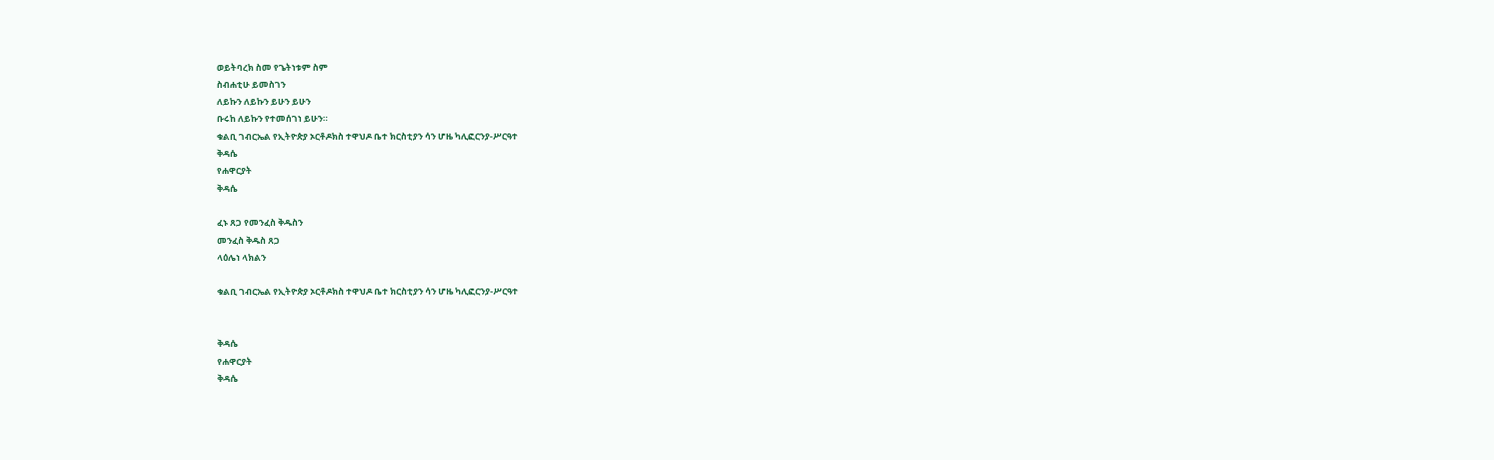ወይትባረክ ስመ የጌትነቱም ስም
ስብሐቲሁ ይመስገን
ለይኩን ለይኩን ይሁን ይሁን
ቡሩከ ለይኩን የተመሰገነ ይሁን።
ቁልቢ ገብርኤል የኢትዮጵያ ኦርቶዶክስ ተዋህዶ ቤተ ክርስቲያን ሳን ሆዜ ካሊፎርንያ-ሥርዓተ
ቅዳሴ
የሐዋርያት
ቅዳሴ

ፈኑ ጸጋ የመንፈስ ቅዱስን
መንፈስ ቅዱስ ጸጋ
ላዕሌነ ላክልን

ቁልቢ ገብርኤል የኢትዮጵያ ኦርቶዶክስ ተዋህዶ ቤተ ክርስቲያን ሳን ሆዜ ካሊፎርንያ-ሥርዓተ


ቅዳሴ
የሐዋርያት
ቅዳሴ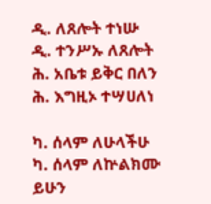ዲ. ለጸሎት ተነሡ
ዲ. ተንሥኡ ለጸሎት
ሕ. አቤቱ ይቅር በለን
ሕ. እግዚኦ ተሣሀለነ

ካ. ሰላም ለሁላችሁ
ካ. ሰላም ለኵልክሙ
ይሁን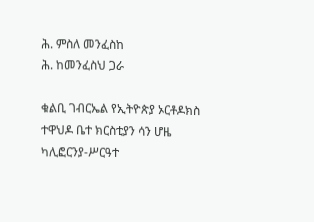ሕ. ምስለ መንፈስከ
ሕ. ከመንፈስህ ጋራ

ቁልቢ ገብርኤል የኢትዮጵያ ኦርቶዶክስ ተዋህዶ ቤተ ክርስቲያን ሳን ሆዜ ካሊፎርንያ-ሥርዓተ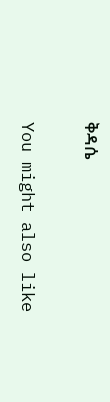ቅዳሴ

You might also like